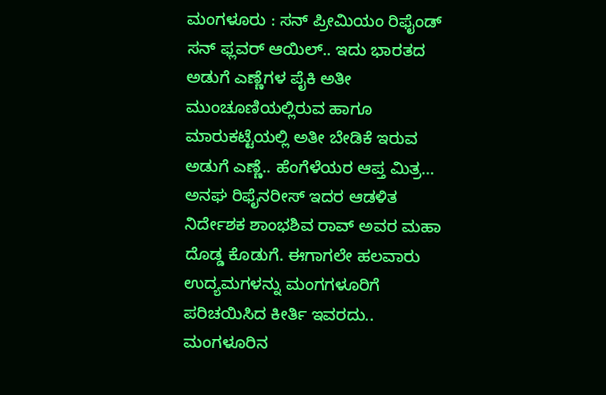ಮಂಗಳೂರು : ಸನ್ ಪ್ರೀಮಿಯಂ ರಿಫೈಂಡ್ ಸನ್ ಫ್ಲವರ್ ಆಯಿಲ್.. ಇದು ಭಾರತದ ಅಡುಗೆ ಎಣ್ಣೆಗಳ ಪೈಕಿ ಅತೀ ಮುಂಚೂಣಿಯಲ್ಲಿರುವ ಹಾಗೂ ಮಾರುಕಟ್ಟೆಯಲ್ಲಿ ಅತೀ ಬೇಡಿಕೆ ಇರುವ ಅಡುಗೆ ಎಣ್ಣೆ.. ಹೆಂಗೆಳೆಯರ ಆಪ್ತ ಮಿತ್ರ…
ಅನಘ ರಿಫೈನರೀಸ್ ಇದರ ಆಡಳಿತ ನಿರ್ದೇಶಕ ಶಾಂಭಶಿವ ರಾವ್ ಅವರ ಮಹಾ ದೊಡ್ಡ ಕೊಡುಗೆ. ಈಗಾಗಲೇ ಹಲವಾರು ಉದ್ಯಮಗಳನ್ನು ಮಂಗಗಳೂರಿಗೆ ಪರಿಚಯಿಸಿದ ಕೀರ್ತಿ ಇವರದು.. ಮಂಗಳೂರಿನ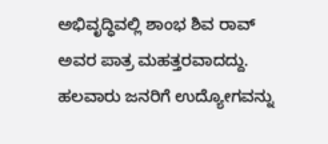ಅಭಿವೃದ್ಧಿವಲ್ಲಿ ಶಾಂಭ ಶಿವ ರಾವ್ ಅವರ ಪಾತ್ರ ಮಹತ್ತರವಾದದ್ದು. ಹಲವಾರು ಜನರಿಗೆ ಉದ್ಯೋಗವನ್ನು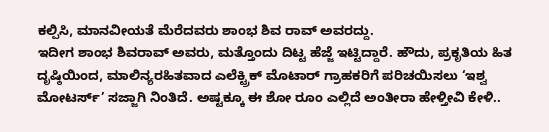ಕಲ್ಪಿಸಿ, ಮಾನವೀಯತೆ ಮೆರೆದವರು ಶಾಂಭ ಶಿವ ರಾವ್ ಅವರದ್ದು.
ಇದೀಗ ಶಾಂಭ ಶಿವರಾವ್ ಅವರು, ಮತ್ತೊಂದು ದಿಟ್ಟ ಹೆಜ್ಜೆ ಇಟ್ಟಿದ್ದಾರೆ. ಹೌದು, ಪ್ರಕೃತಿಯ ಹಿತ ದೃಷ್ಠಿಯಿಂದ, ಮಾಲಿನ್ಯರಹಿತವಾದ ಎಲೆಕ್ಟ್ರಿಕ್ ಮೊಟಾರ್ ಗ್ರಾಹಕರಿಗೆ ಪರಿಚಯಿಸಲು ‘ಇಶ್ವ ಮೋಟರ್ಸ್’ ಸಜ್ಜಾಗಿ ನಿಂತಿದೆ. ಅಷ್ಟಕ್ಕೂ ಈ ಶೋ ರೂಂ ಎಲ್ಲಿದೆ ಅಂತೀರಾ ಹೇಳ್ತೀವಿ ಕೇಳಿ..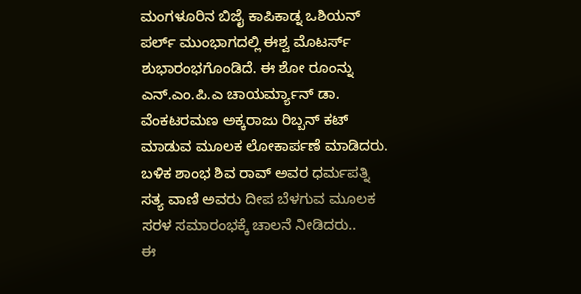ಮಂಗಳೂರಿನ ಬಿಜೈ ಕಾಪಿಕಾಡ್ನ ಒಶಿಯನ್ ಪರ್ಲ್ ಮುಂಭಾಗದಲ್ಲಿ ಈಶ್ವ ಮೊಟರ್ಸ್ ಶುಭಾರಂಭಗೊಂಡಿದೆ. ಈ ಶೋ ರೂಂನ್ನು ಎನ್.ಎಂ.ಪಿ.ಎ ಚಾಯರ್ಮ್ಯಾನ್ ಡಾ. ವೆಂಕಟರಮಣ ಅಕ್ಕರಾಜು ರಿಬ್ಬನ್ ಕಟ್ ಮಾಡುವ ಮೂಲಕ ಲೋಕಾರ್ಪಣೆ ಮಾಡಿದರು. ಬಳಿಕ ಶಾಂಭ ಶಿವ ರಾವ್ ಅವರ ಧರ್ಮಪತ್ನಿ ಸತ್ಯ ವಾಣಿ ಅವರು ದೀಪ ಬೆಳಗುವ ಮೂಲಕ ಸರಳ ಸಮಾರಂಭಕ್ಕೆ ಚಾಲನೆ ನೀಡಿದರು..
ಈ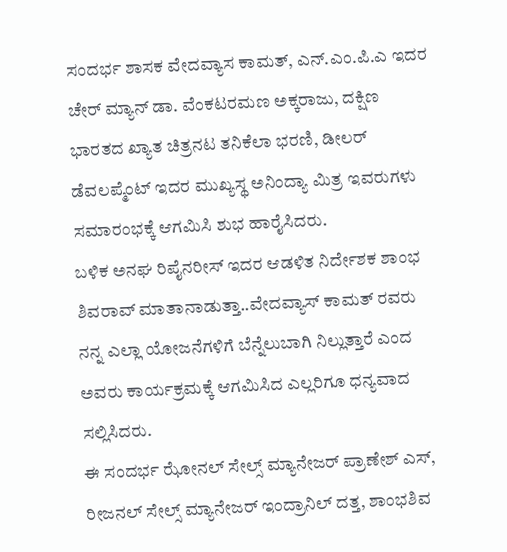ಸಂದರ್ಭ ಶಾಸಕ ವೇದವ್ಯಾಸ ಕಾಮತ್, ಎನ್.ಎಂ.ಪಿ.ಎ ಇದರ ಚೇರ್ ಮ್ಯಾನ್ ಡಾ. ವೆಂಕಟರಮಣ ಅಕ್ಕರಾಜು, ದಕ್ಷಿಣ ಭಾರತದ ಖ್ಯಾತ ಚಿತ್ರನಟ ತನಿಕೆಲಾ ಭರಣಿ, ಡೀಲರ್ ಡೆವಲಪ್ಮೆಂಟ್ ಇದರ ಮುಖ್ಯಸ್ಥ ಅನಿಂದ್ಯಾ ಮಿತ್ರ ಇವರುಗಳು ಸಮಾರಂಭಕ್ಕೆ ಆಗಮಿಸಿ ಶುಭ ಹಾರೈಸಿದರು.
ಬಳಿಕ ಅನಘ ರಿಪೈನರೀಸ್ ಇದರ ಆಡಳಿತ ನಿರ್ದೇಶಕ ಶಾಂಭ ಶಿವರಾವ್ ಮಾತಾನಾಡುತ್ತಾ..ವೇದವ್ಯಾಸ್ ಕಾಮತ್ ರವರು ನನ್ನ ಎಲ್ಲಾ ಯೋಜನೆಗಳಿಗೆ ಬೆನ್ನೆಲುಬಾಗಿ ನಿಲ್ಲುತ್ತಾರೆ ಎಂದ ಅವರು ಕಾರ್ಯಕ್ರಮಕ್ಕೆ ಆಗಮಿಸಿದ ಎಲ್ಲರಿಗೂ ಧನ್ಯವಾದ ಸಲ್ಲಿಸಿದರು.
ಈ ಸಂದರ್ಭ ಝೋನಲ್ ಸೇಲ್ಸ್ ಮ್ಯಾನೇಜರ್ ಪ್ರಾಣೇಶ್ ಎಸ್, ರೀಜನಲ್ ಸೇಲ್ಸ್ ಮ್ಯಾನೇಜರ್ ಇಂದ್ರಾನಿಲ್ ದತ್ತ, ಶಾಂಭಶಿವ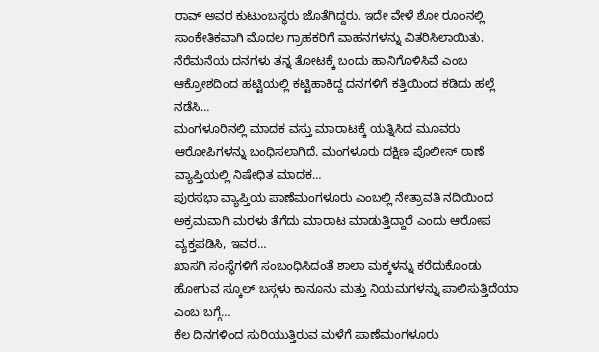ರಾವ್ ಅವರ ಕುಟುಂಬಸ್ಥರು ಜೊತೆಗಿದ್ದರು. ಇದೇ ವೇಳೆ ಶೋ ರೂಂನಲ್ಲಿ ಸಾಂಕೇತಿಕವಾಗಿ ಮೊದಲ ಗ್ರಾಹಕರಿಗೆ ವಾಹನಗಳನ್ನು ವಿತರಿಸಿಲಾಯಿತು.
ನೆರೆಮನೆಯ ದನಗಳು ತನ್ನ ತೋಟಕ್ಕೆ ಬಂದು ಹಾನಿಗೊಳಿಸಿವೆ ಎಂಬ ಆಕ್ರೋಶದಿಂದ ಹಟ್ಟಿಯಲ್ಲಿ ಕಟ್ಟಿಹಾಕಿದ್ದ ದನಗಳಿಗೆ ಕತ್ತಿಯಿಂದ ಕಡಿದು ಹಲ್ಲೆ ನಡೆಸಿ…
ಮಂಗಳೂರಿನಲ್ಲಿ ಮಾದಕ ವಸ್ತು ಮಾರಾಟಕ್ಕೆ ಯತ್ನಿಸಿದ ಮೂವರು ಆರೋಪಿಗಳನ್ನು ಬಂಧಿಸಲಾಗಿದೆ. ಮಂಗಳೂರು ದಕ್ಷಿಣ ಪೊಲೀಸ್ ಠಾಣೆ ವ್ಯಾಪ್ತಿಯಲ್ಲಿ ನಿಷೇಧಿತ ಮಾದಕ…
ಪುರಸಭಾ ವ್ಯಾಪ್ತಿಯ ಪಾಣೆಮಂಗಳೂರು ಎಂಬಲ್ಲಿ ನೇತ್ರಾವತಿ ನದಿಯಿಂದ ಅಕ್ರಮವಾಗಿ ಮರಳು ತೆಗೆದು ಮಾರಾಟ ಮಾಡುತ್ತಿದ್ದಾರೆ ಎಂದು ಆರೋಪ ವ್ಯಕ್ತಪಡಿಸಿ, ಇವರ…
ಖಾಸಗಿ ಸಂಸ್ಥೆಗಳಿಗೆ ಸಂಬಂಧಿಸಿದಂತೆ ಶಾಲಾ ಮಕ್ಕಳನ್ನು ಕರೆದುಕೊಂಡು ಹೋಗುವ ಸ್ಕೂಲ್ ಬಸ್ಗಳು ಕಾನೂನು ಮತ್ತು ನಿಯಮಗಳನ್ನು ಪಾಲಿಸುತ್ತಿದೆಯಾ ಎಂಬ ಬಗ್ಗೆ…
ಕೆಲ ದಿನಗಳಿಂದ ಸುರಿಯುತ್ತಿರುವ ಮಳೆಗೆ ಪಾಣೆಮಂಗಳೂರು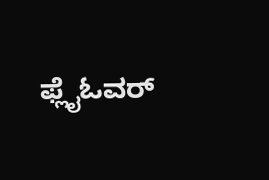ಫ್ಲೈಓವರ್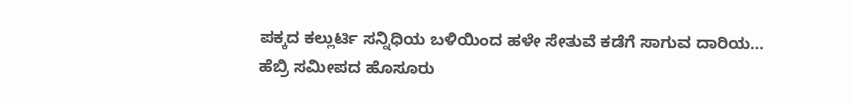ಪಕ್ಕದ ಕಲ್ಲುರ್ಟಿ ಸನ್ನಿಧಿಯ ಬಳಿಯಿಂದ ಹಳೇ ಸೇತುವೆ ಕಡೆಗೆ ಸಾಗುವ ದಾರಿಯ…
ಹೆಬ್ರಿ ಸಮೀಪದ ಹೊಸೂರು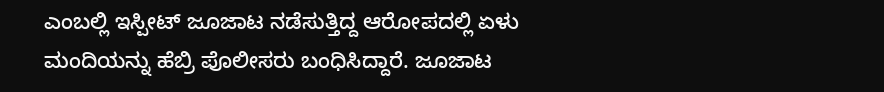ಎಂಬಲ್ಲಿ ಇಸ್ಪೀಟ್ ಜೂಜಾಟ ನಡೆಸುತ್ತಿದ್ದ ಆರೋಪದಲ್ಲಿ ಏಳು ಮಂದಿಯನ್ನು ಹೆಬ್ರಿ ಪೊಲೀಸರು ಬಂಧಿಸಿದ್ದಾರೆ. ಜೂಜಾಟ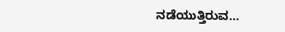ನಡೆಯುತ್ತಿರುವ…